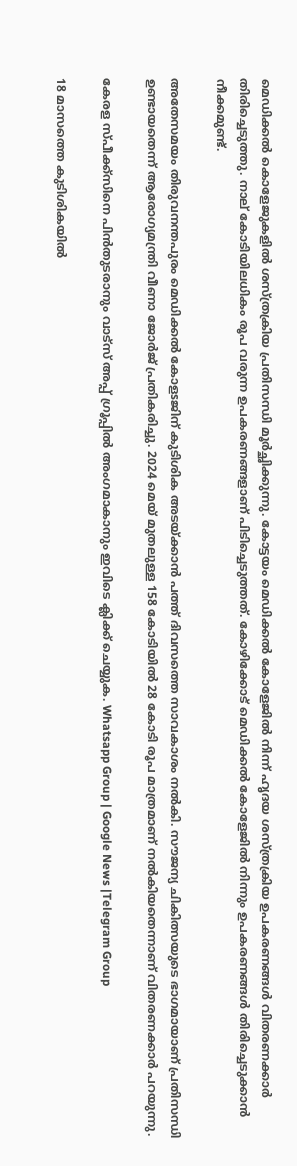മെഡിക്കല്‍ കൊളേജുകളില്‍ ശസ്ത്രക്രിയ പ്രതിസന്ധി മൂർച്ഛിക്കുന്നു. കോട്ടയം മെഡിക്കല്‍ കോളേജില്‍ നിന്ന് ഹൃദയ ശസ്ത്രക്രിയ ഉപകരണങ്ങള്‍ വിതരണക്കാർ തിരിച്ചെടുത്തു. നാല് കോടിയിലധികം രൂപ വരുന്ന ഉപകരണങ്ങളാണ് പിടിച്ചെടുത്തത്. കോഴിക്കോട് മെഡിക്കല്‍ കോളേജില്‍ നിന്നും ഉപകരണങ്ങള്‍ തിരിച്ചെടുക്കാൻ നീക്കമുണ്ട്.

അതേസമയം തിരുവനന്തപുരം മെഡിക്കല്‍ കോളsജിന് കുടിശിക അടയ്ക്കാൻ പത്ത് ദിവസത്തെ സാവകാശം നല്‍കി. സൗജന്യ ചികിത്സയുടെ ഭാഗമായാണ് പ്രതിസന്ധി ഉണ്ടായതെന്ന് ആരോഗ്യമന്ത്രി വീണാ ജോർജ് പ്രതികരിച്ചു. 2024 മെയ് മുതലുള്ള 158 കോടിയില്‍ 28 കോടി രൂപ മാത്രമാണ് നല്‍കിയതെന്നാണ് വിതരണക്കാർ പറയുന്നു.

കേരള സ്പീക്ക്സിനെ പിൻതുടരാനും വാട്സ് അപ്പ് ഗ്രൂപ്പിൽ അംഗമാകാനും ഇവിടെ ക്ലിക്ക് ചെയ്യുക. Whatsapp Group | Google News |Telegram Group

18 മാസത്തെ കുടിശികയില്‍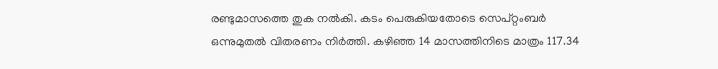രണ്ടുമാസത്തെ തുക നല്‍കി. കടം പെരുകിയതോടെ സെപ്റ്റംബർ ഒന്നുമുതല്‍ വിതരണം നിർത്തി. കഴിഞ്ഞ 14 മാസത്തിനിടെ മാത്രം 117.34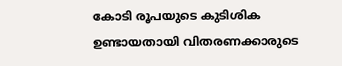കോടി രൂപയുടെ കുടിശിക ഉണ്ടായതായി വിതരണക്കാരുടെ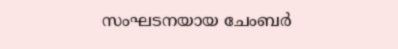സംഘടനയായ ചേംബർ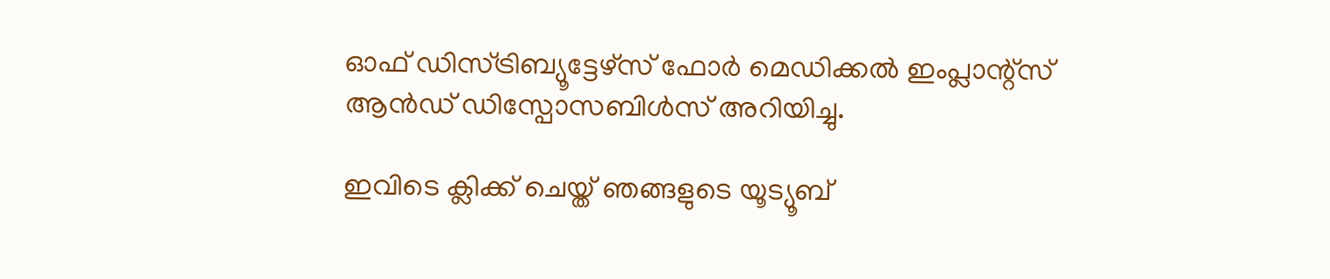ഓഫ് ഡിസ്ട്രിബ്യൂട്ടേഴ്സ് ഫോർ മെഡിക്കല്‍ ഇംപ്ലാന്റ്സ് ആൻഡ് ഡിസ്പോസബിള്‍സ് അറിയിച്ചു.

ഇവിടെ ക്ലിക്ക് ചെയ്ത് ഞങ്ങളുടെ യൂട്യൂബ്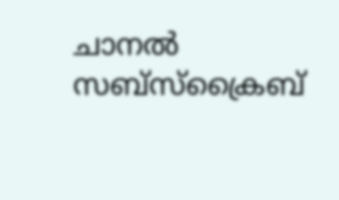ചാനൽ സബ്സ്ക്രൈബ്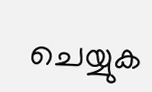ചെയ്യുക